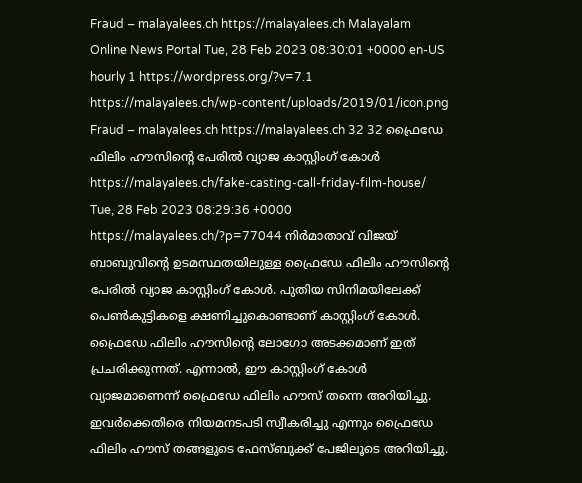Fraud – malayalees.ch https://malayalees.ch Malayalam Online News Portal Tue, 28 Feb 2023 08:30:01 +0000 en-US hourly 1 https://wordpress.org/?v=7.1 https://malayalees.ch/wp-content/uploads/2019/01/icon.png Fraud – malayalees.ch https://malayalees.ch 32 32 ഫ്രൈഡേ ഫിലിം ഹൗസിൻ്റെ പേരിൽ വ്യാജ കാസ്റ്റിംഗ് കോൾ https://malayalees.ch/fake-casting-call-friday-film-house/ Tue, 28 Feb 2023 08:29:36 +0000 https://malayalees.ch/?p=77044 നിർമാതാവ് വിജയ് ബാബുവിൻ്റെ ഉടമസ്ഥതയിലുള്ള ഫ്രൈഡേ ഫിലിം ഹൗസിൻ്റെ പേരിൽ വ്യാജ കാസ്റ്റിംഗ് കോൾ. പുതിയ സിനിമയിലേക്ക് പെൺകുട്ടികളെ ക്ഷണിച്ചുകൊണ്ടാണ് കാസ്റ്റിംഗ് കോൾ. ഫ്രൈഡേ ഫിലിം ഹൗസിൻ്റെ ലോഗോ അടക്കമാണ് ഇത് പ്രചരിക്കുന്നത്. എന്നാൽ, ഈ കാസ്റ്റിംഗ് കോൾ വ്യാജമാണെന്ന് ഫ്രൈഡേ ഫിലിം ഹൗസ് തന്നെ അറിയിച്ചു. ഇവർക്കെതിരെ നിയമനടപടി സ്വീകരിച്ചു എന്നും ഫ്രൈഡേ ഫിലിം ഹൗസ് തങ്ങളുടെ ഫേസ്ബുക്ക് പേജിലൂടെ അറിയിച്ചു.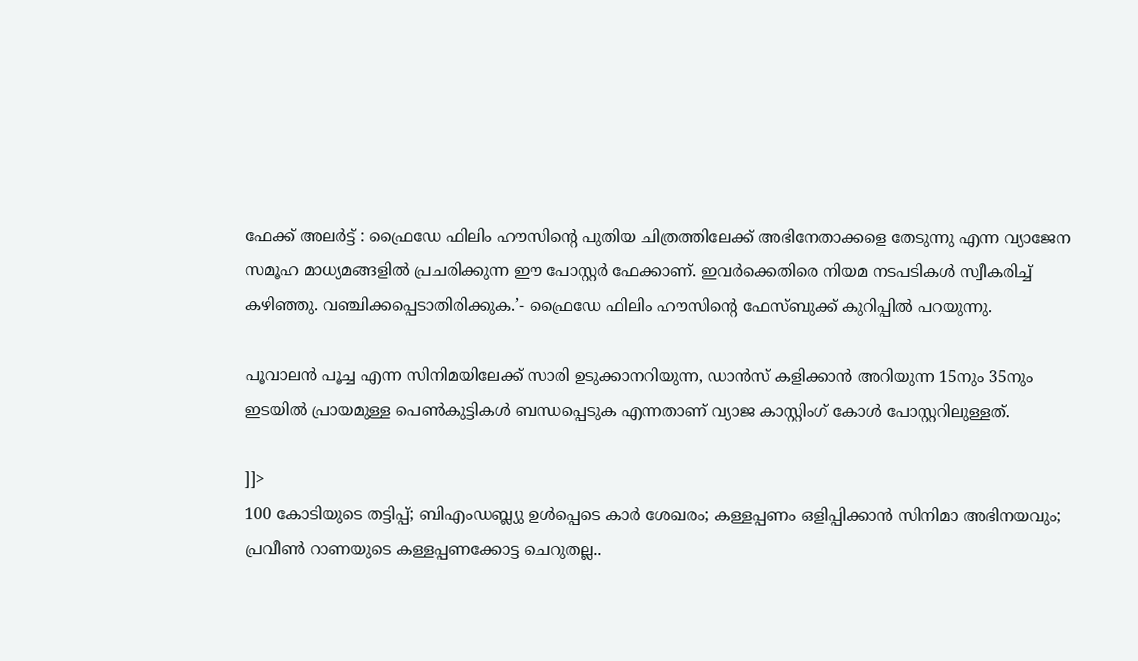ഫേക്ക് അലർട്ട് : ഫ്രൈഡേ ഫിലിം ഹൗസിന്റെ പുതിയ ചിത്രത്തിലേക്ക് അഭിനേതാക്കളെ തേടുന്നു എന്ന വ്യാജേന സമൂഹ മാധ്യമങ്ങളിൽ പ്രചരിക്കുന്ന ഈ പോസ്റ്റർ ഫേക്കാണ്. ഇവർക്കെതിരെ നിയമ നടപടികൾ സ്വീകരിച്ച് കഴിഞ്ഞു. വഞ്ചിക്കപ്പെടാതിരിക്കുക.’- ഫ്രൈഡേ ഫിലിം ഹൗസിൻ്റെ ഫേസ്ബുക്ക് കുറിപ്പിൽ പറയുന്നു.

പൂവാലൻ പൂച്ച എന്ന സിനിമയിലേക്ക് സാരി ഉടുക്കാനറിയുന്ന, ഡാൻസ് കളിക്കാൻ അറിയുന്ന 15നും 35നും ഇടയിൽ പ്രായമുള്ള പെൺകുട്ടികൾ ബന്ധപ്പെടുക എന്നതാണ് വ്യാജ കാസ്റ്റിംഗ് കോൾ പോസ്റ്ററിലുള്ളത്.

]]>
100 കോടിയുടെ തട്ടിപ്പ്; ബിഎംഡബ്ല്യു ഉൾപ്പെടെ കാർ ശേഖരം; കള്ളപ്പണം ഒളിപ്പിക്കാൻ സിനിമാ അഭിനയവും; പ്രവീൺ റാണയുടെ കള്ളപ്പണക്കോട്ട ചെറുതല്ല..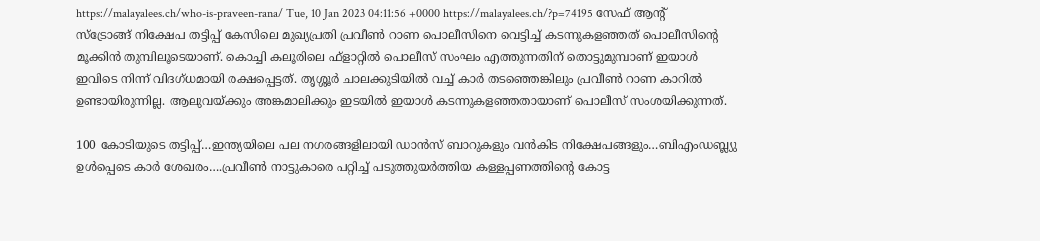https://malayalees.ch/who-is-praveen-rana/ Tue, 10 Jan 2023 04:11:56 +0000 https://malayalees.ch/?p=74195 സേഫ് ആന്റ് സ്‌ട്രോങ്ങ് നിക്ഷേപ തട്ടിപ്പ് കേസിലെ മുഖ്യപ്രതി പ്രവീൺ റാണ പൊലീസിനെ വെട്ടിച്ച് കടന്നുകളഞ്ഞത് പൊലീസിന്റെ മൂക്കിൻ തുമ്പിലൂടെയാണ്. കൊച്ചി കലൂരിലെ ഫ്‌ളാറ്റിൽ പൊലീസ് സംഘം എത്തുന്നതിന് തൊട്ടുമുമ്പാണ് ഇയാൾ ഇവിടെ നിന്ന് വിദഗ്ധമായി രക്ഷപ്പെട്ടത്. തൃശ്ശൂർ ചാലക്കുടിയിൽ വച്ച് കാർ തടഞ്ഞെങ്കിലും പ്രവീൺ റാണ കാറിൽ ഉണ്ടായിരുന്നില്ല. ആലുവയ്ക്കും അങ്കമാലിക്കും ഇടയിൽ ഇയാൾ കടന്നുകളഞ്ഞതായാണ് പൊലീസ് സംശയിക്കുന്നത്.

100 കോടിയുടെ തട്ടിപ്പ്…ഇന്ത്യയിലെ പല നഗരങ്ങളിലായി ഡാൻസ് ബാറുകളും വൻകിട നിക്ഷേപങ്ങളും…ബിഎംഡബ്ല്യു ഉൾപ്പെടെ കാർ ശേഖരം….പ്രവീൺ നാട്ടുകാരെ പറ്റിച്ച് പടുത്തുയർത്തിയ കള്ളപ്പണത്തിന്റെ കോട്ട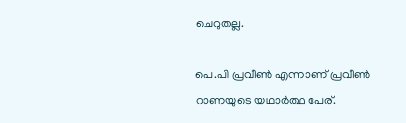ചെറുതല്ല.

പെ.പി പ്രവീൺ എന്നാണ് പ്രവീൺ റാണയുടെ യഥാർത്ഥ പേര്.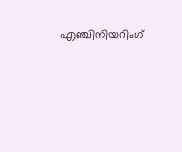എഞ്ചിനിയറിംഗ്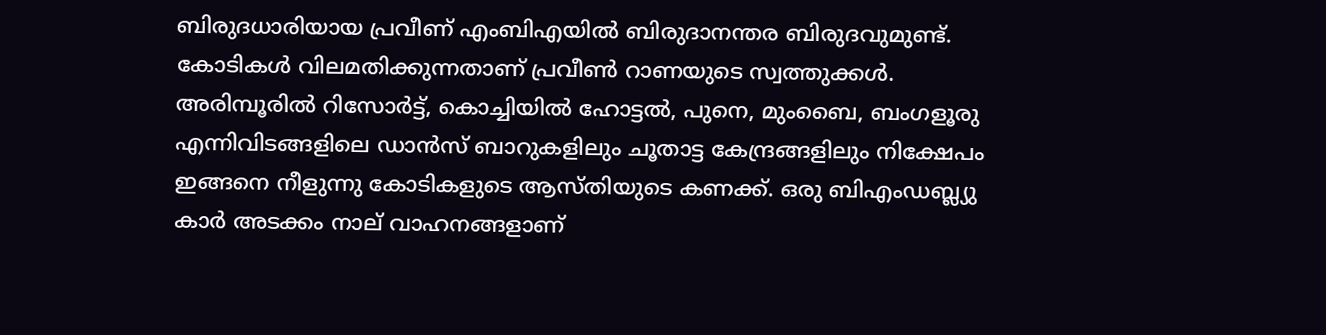ബിരുദധാരിയായ പ്രവീണ് എംബിഎയിൽ ബിരുദാനന്തര ബിരുദവുമുണ്ട്. കോടികൾ വിലമതിക്കുന്നതാണ് പ്രവീൺ റാണയുടെ സ്വത്തുക്കൾ. അരിമ്പൂരിൽ റിസോർട്ട്, കൊച്ചിയിൽ ഹോട്ടൽ, പുനെ, മുംബൈ, ബംഗളൂരു എന്നിവിടങ്ങളിലെ ഡാൻസ് ബാറുകളിലും ചൂതാട്ട കേന്ദ്രങ്ങളിലും നിക്ഷേപം ഇങ്ങനെ നീളുന്നു കോടികളുടെ ആസ്തിയുടെ കണക്ക്. ഒരു ബിഎംഡബ്ല്യു കാർ അടക്കം നാല് വാഹനങ്ങളാണ്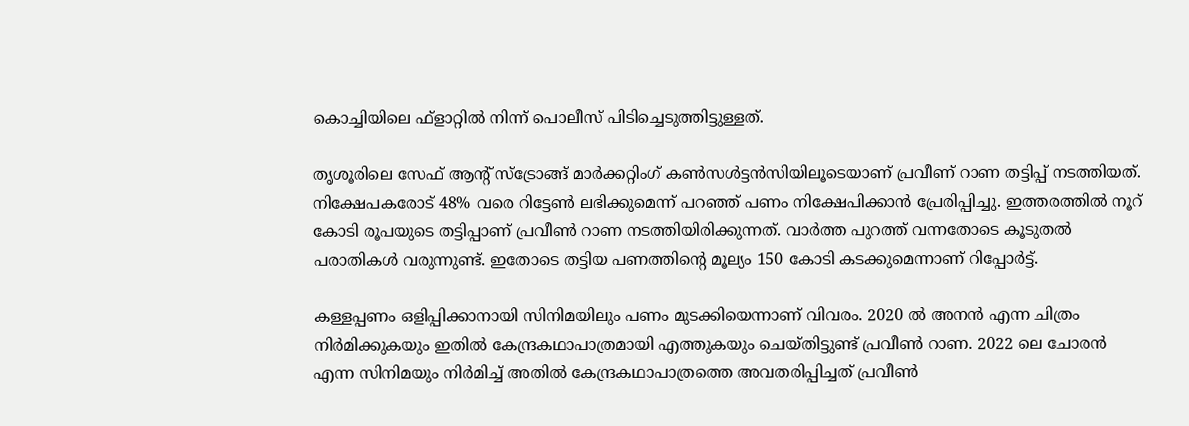കൊച്ചിയിലെ ഫ്‌ളാറ്റിൽ നിന്ന് പൊലീസ് പിടിച്ചെടുത്തിട്ടുള്ളത്.

തൃശൂരിലെ സേഫ് ആന്റ് സ്‌ട്രോങ്ങ് മാർക്കറ്റിംഗ് കൺസൾട്ടൻസിയിലൂടെയാണ് പ്രവീണ് റാണ തട്ടിപ്പ് നടത്തിയത്. നിക്ഷേപകരോട് 48% വരെ റിട്ടേൺ ലഭിക്കുമെന്ന് പറഞ്ഞ് പണം നിക്ഷേപിക്കാൻ പ്രേരിപ്പിച്ചു. ഇത്തരത്തിൽ നൂറ് കോടി രൂപയുടെ തട്ടിപ്പാണ് പ്രവീൺ റാണ നടത്തിയിരിക്കുന്നത്. വാർത്ത പുറത്ത് വന്നതോടെ കൂടുതൽ പരാതികൾ വരുന്നുണ്ട്. ഇതോടെ തട്ടിയ പണത്തിന്റെ മൂല്യം 150 കോടി കടക്കുമെന്നാണ് റിപ്പോർട്ട്.

കള്ളപ്പണം ഒളിപ്പിക്കാനായി സിനിമയിലും പണം മുടക്കിയെന്നാണ് വിവരം. 2020 ൽ അനൻ എന്ന ചിത്രം നിർമിക്കുകയും ഇതിൽ കേന്ദ്രകഥാപാത്രമായി എത്തുകയും ചെയ്തിട്ടുണ്ട് പ്രവീൺ റാണ. 2022 ലെ ചോരൻ എന്ന സിനിമയും നിർമിച്ച് അതിൽ കേന്ദ്രകഥാപാത്രത്തെ അവതരിപ്പിച്ചത് പ്രവീൺ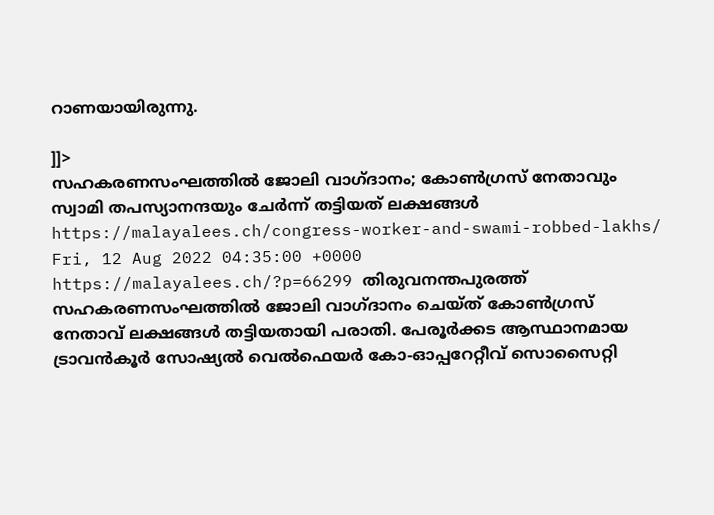റാണയായിരുന്നു.

]]>
സഹകരണസംഘത്തിൽ ജോലി വാഗ്ദാനം; കോൺഗ്രസ് നേതാവും സ്വാമി തപസ്യാനന്ദയും ചേർന്ന് തട്ടിയത് ലക്ഷങ്ങൾ https://malayalees.ch/congress-worker-and-swami-robbed-lakhs/ Fri, 12 Aug 2022 04:35:00 +0000 https://malayalees.ch/?p=66299 തിരുവനന്തപുരത്ത് സഹകരണസംഘത്തിൽ ജോലി വാഗ്ദാനം ചെയ്ത് കോൺഗ്രസ് നേതാവ് ലക്ഷങ്ങൾ തട്ടിയതായി പരാതി. പേരൂർക്കട ആസ്ഥാനമായ ട്രാവൻകൂർ സോഷ്യൽ വെൽഫെയർ കോ-ഓപ്പറേറ്റീവ് സൊസൈറ്റി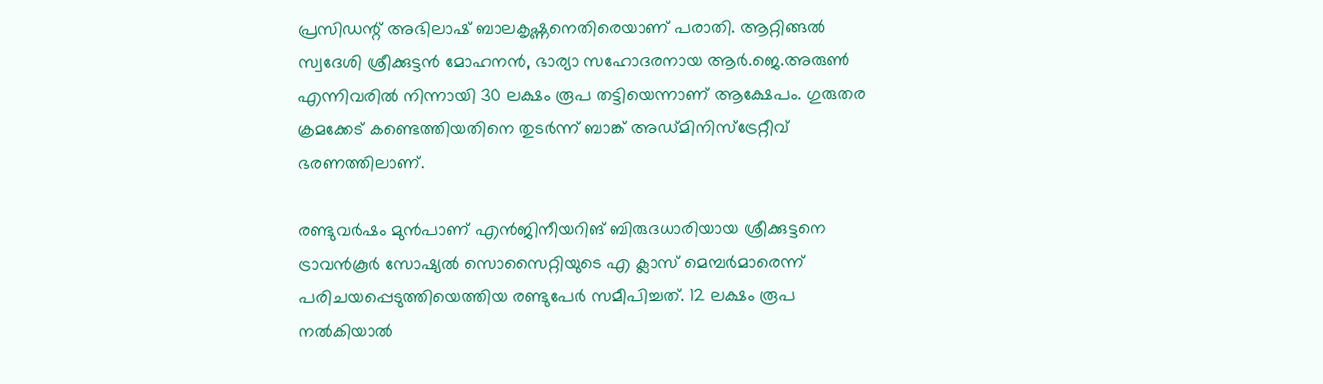പ്രസിഡന്റ് അഭിലാഷ് ബാലകൃഷ്ണനെതിരെയാണ് പരാതി. ആറ്റിങ്ങൽ സ്വദേശി ശ്രീക്കുട്ടൻ മോഹനൻ, ഭാര്യാ സഹോദരനായ ആർ.ജെ.അരുൺ എന്നിവരിൽ നിന്നായി 30 ലക്ഷം രൂപ തട്ടിയെന്നാണ് ആക്ഷേപം. ഗുരുതര ക്രമക്കേട് കണ്ടെത്തിയതിനെ തുടർന്ന് ബാങ്ക് അഡ്മിനിസ്‌ട്രേറ്റീവ് ഭരണത്തിലാണ്.

രണ്ടുവർഷം മുൻപാണ് എൻജിനീയറിങ് ബിരുദധാരിയായ ശ്രീക്കുട്ടനെ ട്രാവൻകൂർ സോഷ്യൽ സൊസൈറ്റിയുടെ എ ക്ലാസ് മെമ്പർമാരെന്ന് പരിചയപ്പെടുത്തിയെത്തിയ രണ്ടുപേർ സമീപിച്ചത്. 12 ലക്ഷം രൂപ നൽകിയാൽ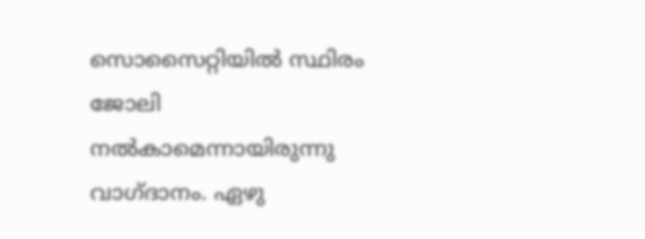സൊസൈറ്റിയിൽ സ്ഥിരം ജോലി നൽകാമെന്നായിരുന്നു വാഗ്ദാനം. ഏഴു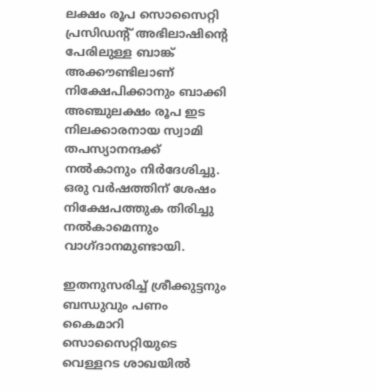ലക്ഷം രൂപ സൊസൈറ്റി പ്രസിഡന്റ് അഭിലാഷിന്റെ പേരിലുള്ള ബാങ്ക് അക്കൗണ്ടിലാണ് നിക്ഷേപിക്കാനും ബാക്കി അഞ്ചുലക്ഷം രൂപ ഇട നിലക്കാരനായ സ്വാമി തപസ്യാനന്ദക്ക് നൽകാനും നിർദേശിച്ചു. ഒരു വർഷത്തിന് ശേഷം നിക്ഷേപത്തുക തിരിച്ചു നൽകാമെന്നും വാഗ്ദാനമുണ്ടായി.

ഇതനുസരിച്ച് ശ്രീക്കുട്ടനും ബന്ധുവും പണം കൈമാറി സൊസൈറ്റിയുടെ വെള്ളറട ശാഖയിൽ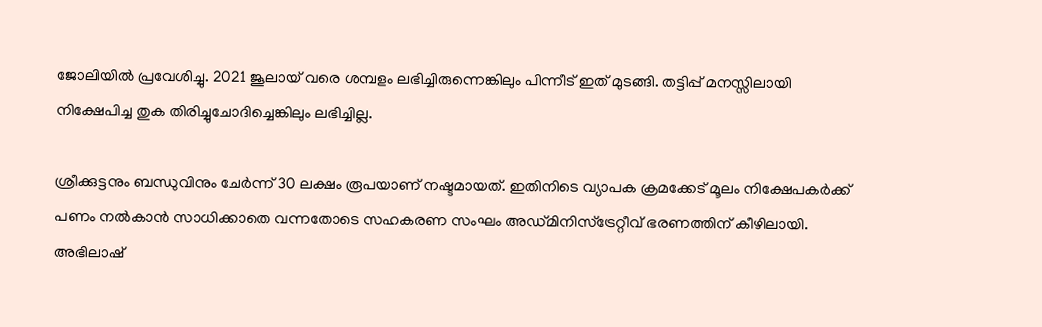ജോലിയിൽ പ്രവേശിച്ചു. 2021 ജൂലായ് വരെ ശമ്പളം ലഭിച്ചിരുന്നെങ്കിലും പിന്നീട് ഇത് മുടങ്ങി. തട്ടിപ്പ് മനസ്സിലായി നിക്ഷേപിച്ച തുക തിരിച്ചുചോദിച്ചെങ്കിലും ലഭിച്ചില്ല.

ശ്രീക്കുട്ടനും ബന്ധുവിനും ചേർന്ന് 30 ലക്ഷം രൂപയാണ് നഷ്ടമായത്. ഇതിനിടെ വ്യാപക ക്രമക്കേട് മൂലം നിക്ഷേപകർക്ക് പണം നൽകാൻ സാധിക്കാതെ വന്നതോടെ സഹകരണ സംഘം അഡ്മിനിസ്‌ട്രേറ്റീവ് ഭരണത്തിന് കീഴിലായി. അഭിലാഷ്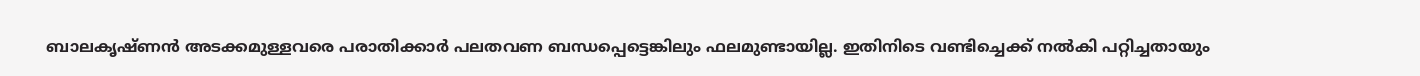ബാലകൃഷ്ണൻ അടക്കമുള്ളവരെ പരാതിക്കാർ പലതവണ ബന്ധപ്പെട്ടെങ്കിലും ഫലമുണ്ടായില്ല. ഇതിനിടെ വണ്ടിച്ചെക്ക് നൽകി പറ്റിച്ചതായും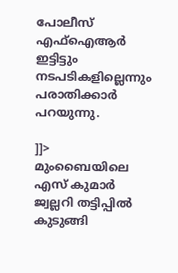പോലീസ് എഫ്‌ഐആർ ഇട്ടിട്ടും നടപടികളില്ലെന്നും പരാതിക്കാർ പറയുന്നു.

]]>
മുംബൈയിലെ എസ് കുമാര്‍ ജ്വല്ലറി തട്ടിപ്പില്‍ കുടുങ്ങി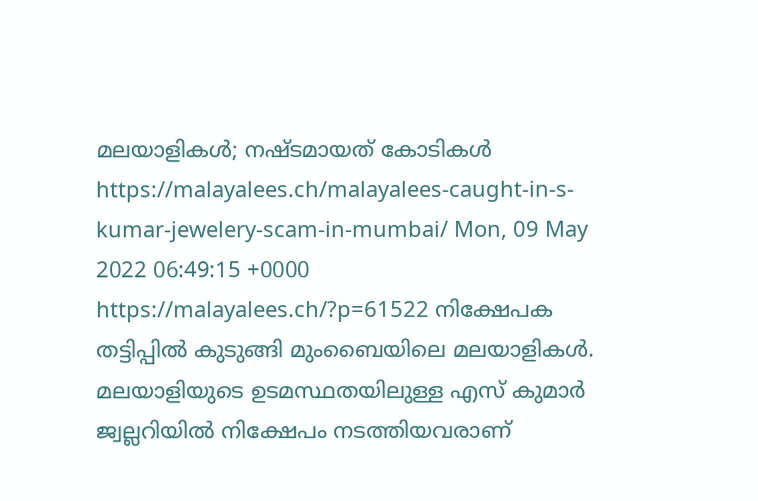മലയാളികള്‍; നഷ്ടമായത് കോടികള്‍ https://malayalees.ch/malayalees-caught-in-s-kumar-jewelery-scam-in-mumbai/ Mon, 09 May 2022 06:49:15 +0000 https://malayalees.ch/?p=61522 നിക്ഷേപക തട്ടിപ്പില്‍ കുടുങ്ങി മുംബൈയിലെ മലയാളികള്‍. മലയാളിയുടെ ഉടമസ്ഥതയിലുള്ള എസ് കുമാര്‍ ജ്വല്ലറിയില്‍ നിക്ഷേപം നടത്തിയവരാണ്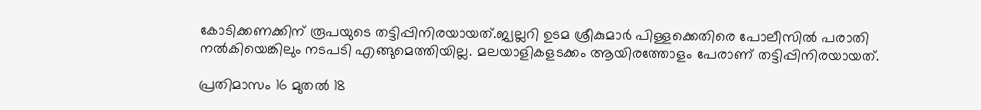കോടിക്കണക്കിന് രൂപയുടെ തട്ടിപ്പിനിരയായത്.ജ്വല്ലറി ഉടമ ശ്രീകുമാര്‍ പിള്ളക്കെതിരെ പോലീസില്‍ പരാതി നല്‍കിയെങ്കിലും നടപടി എങ്ങുമെത്തിയില്ല. മലയാളികളടക്കം ആയിരത്തോളം പേരാണ് തട്ടിപ്പിനിരയായത്.

പ്രതിമാസം 16 മുതല്‍ 18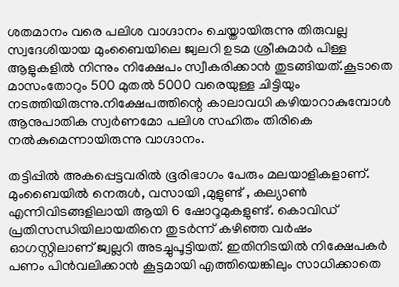ശതമാനം വരെ പലിശ വാഗ്ദാനം ചെയ്തായിരുന്നു തിരുവല്ല സ്വദേശിയായ മുംബൈയിലെ ജ്വലറി ഉടമ ശ്രീകുമാര്‍ പിള്ള ആളുകളില്‍ നിന്നും നിക്ഷേപം സ്വീകരിക്കാന്‍ തുടങ്ങിയത്.കൂടാതെ മാസംതോറും 500 മുതല്‍ 5000 വരെയുള്ള ചിട്ടിയും നടത്തിയിരുന്നു.നിക്ഷേപത്തിന്റെ കാലാവധി കഴിയാറാകുമ്പോള്‍ ആനുപാതിക സ്വര്‍ണമോ പലിശ സഹിതം തിരികെ നല്‍കുമെന്നായിരുന്നു വാഗ്ദാനം.

തട്ടിപ്പില്‍ അകപ്പെട്ടവരില്‍ ഭൂരിഭാഗം പേരും മലയാളികളാണ്. മുംബൈയില്‍ നെരുള്‍, വസായി ,മുളുണ്ട് , കല്യാണ്‍ എന്നിവിടങ്ങളിലായി ആയി 6 ഷോറൂമുകളുണ്ട്. കൊവിഡ് പ്രതിസന്ധിയിലായതിനെ തുടര്‍ന്ന് കഴിഞ്ഞ വര്‍ഷം ഓഗസ്റ്റിലാണ് ജ്വല്ലറി അടച്ചുപൂട്ടിയത്. ഇതിനിടയില്‍ നിക്ഷേപകര്‍ പണം പിന്‍വലിക്കാന്‍ കൂട്ടമായി എത്തിയെങ്കിലും സാധിക്കാതെ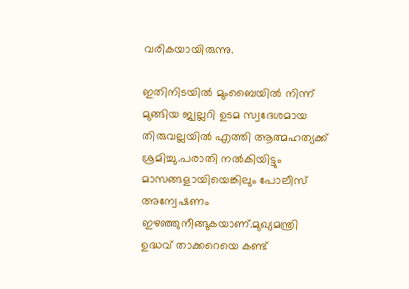വരികയായിരുന്നു.

ഇതിനിടയില്‍ മുംബൈയില്‍ നിന്ന് മുങ്ങിയ ജ്വല്ലറി ഉടമ സ്വദേശമായ തിരുവല്ലയില്‍ എത്തി ആത്മഹത്യക്ക് ശ്രമിച്ചു.പരാതി നല്‍കിയിട്ടും മാസങ്ങളായിയെങ്കിലും പോലീസ് അന്വേഷണം ഇഴഞ്ഞുനീങ്ങുകയാണ്.മുഖ്യമന്ത്രി ഉദ്ധവ് താക്കറെയെ കണ്ട്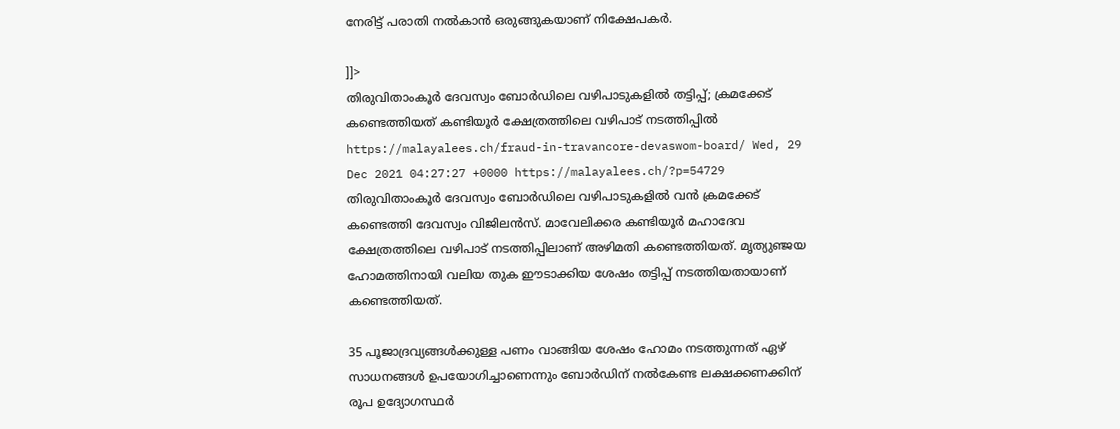നേരിട്ട് പരാതി നല്‍കാന്‍ ഒരുങ്ങുകയാണ് നിക്ഷേപകര്‍.

]]>
തിരുവിതാംകൂർ ദേവസ്വം ബോർഡിലെ വഴിപാടുകളിൽ തട്ടിപ്പ്; ക്രമക്കേട് കണ്ടെത്തിയത് കണ്ടിയൂർ ക്ഷേത്രത്തിലെ വഴിപാട് നടത്തിപ്പിൽ https://malayalees.ch/fraud-in-travancore-devaswom-board/ Wed, 29 Dec 2021 04:27:27 +0000 https://malayalees.ch/?p=54729 തിരുവിതാംകൂർ ദേവസ്വം ബോർഡിലെ വഴിപാടുകളിൽ വൻ ക്രമക്കേട് കണ്ടെത്തി ദേവസ്വം വിജിലൻസ്. മാവേലിക്കര കണ്ടിയൂർ മഹാദേവ ക്ഷേത്രത്തിലെ വഴിപാട് നടത്തിപ്പിലാണ് അഴിമതി കണ്ടെത്തിയത്. മൃത്യുഞ്ജയ ഹോമത്തിനായി വലിയ തുക ഈടാക്കിയ ശേഷം തട്ടിപ്പ് നടത്തിയതായാണ് കണ്ടെത്തിയത്.

35 പൂജാദ്രവ്യങ്ങൾക്കുള്ള പണം വാങ്ങിയ ശേഷം ഹോമം നടത്തുന്നത് ഏഴ് സാധനങ്ങൾ ഉപയോഗിച്ചാണെന്നും ബോർഡിന് നൽകേണ്ട ലക്ഷക്കണക്കിന് രൂപ ഉദ്യോഗസ്ഥർ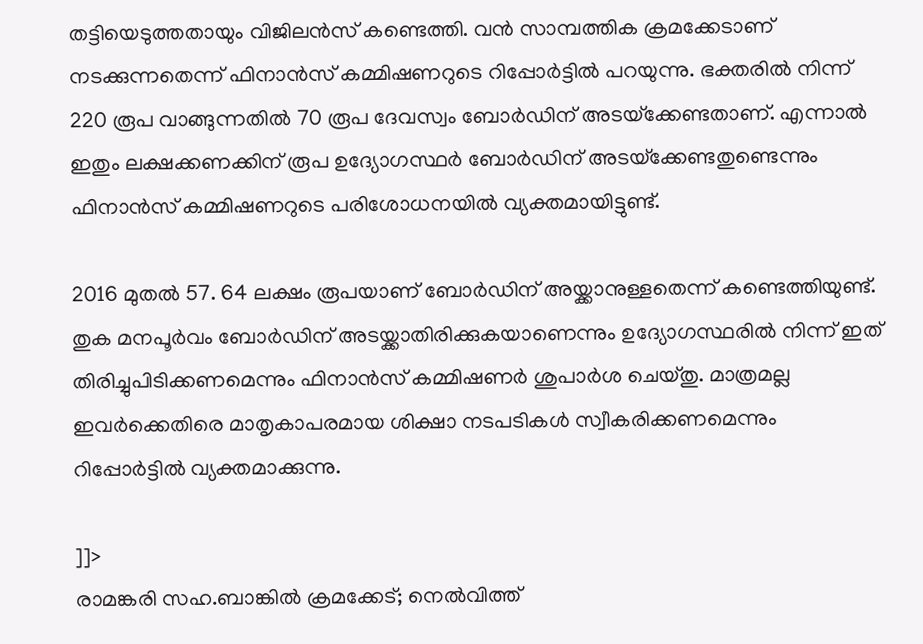തട്ടിയെടുത്തതായും വിജിലൻസ് കണ്ടെത്തി. വൻ സാമ്പത്തിക ക്രമക്കേടാണ് നടക്കുന്നതെന്ന് ഫിനാൻസ് കമ്മിഷണറുടെ റിപ്പോർട്ടിൽ പറയുന്നു. ഭക്തരിൽ നിന്ന് 220 രൂപ വാങ്ങുന്നതിൽ 70 രൂപ ദേവസ്വം ബോർഡിന് അടയ്‌ക്കേണ്ടതാണ്. എന്നാൽ ഇതും ലക്ഷക്കണക്കിന് രൂപ ഉദ്യോഗസ്ഥർ ബോർഡിന് അടയ്‌ക്കേണ്ടതുണ്ടെന്നും ഫിനാൻസ് കമ്മിഷണറുടെ പരിശോധനയിൽ വ്യക്തമായിട്ടുണ്ട്.

2016 മുതൽ 57. 64 ലക്ഷം രൂപയാണ് ബോർഡിന് അയ്ക്കാനുള്ളതെന്ന് കണ്ടെത്തിയുണ്ട്. തുക മനപൂർവം ബോർഡിന് അടയ്ക്കാതിരിക്കുകയാണെന്നും ഉദ്യോഗസ്ഥരിൽ നിന്ന് ഇത് തിരിച്ചുപിടിക്കണമെന്നും ഫിനാൻസ് കമ്മിഷണർ ശുപാർശ ചെയ്തു. മാത്രമല്ല ഇവർക്കെതിരെ മാതൃകാപരമായ ശിക്ഷാ നടപടികൾ സ്വീകരിക്കണമെന്നും റിപ്പോർട്ടിൽ വ്യക്തമാക്കുന്നു.

]]>
രാമങ്കരി സഹ.ബാങ്കിൽ ക്രമക്കേട്; നെൽവിത്ത്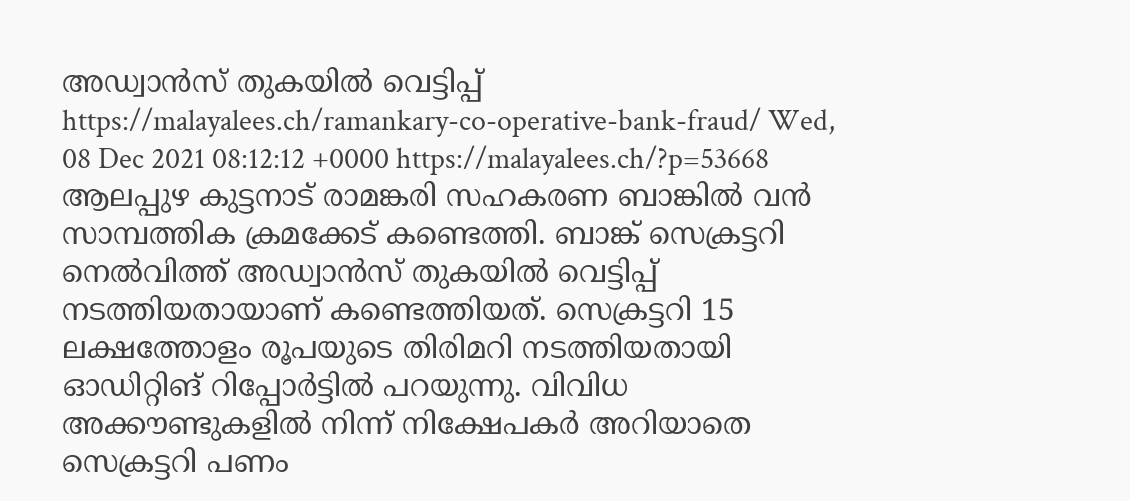അഡ്വാൻസ്‌ തുകയിൽ വെട്ടിപ്പ് https://malayalees.ch/ramankary-co-operative-bank-fraud/ Wed, 08 Dec 2021 08:12:12 +0000 https://malayalees.ch/?p=53668 ആലപ്പുഴ കുട്ടനാട് രാമങ്കരി സഹകരണ ബാങ്കിൽ വൻ സാമ്പത്തിക ക്രമക്കേട് കണ്ടെത്തി. ബാങ്ക് സെക്രട്ടറി നെൽവിത്ത് അഡ്വാൻസ്‌ തുകയിൽ വെട്ടിപ്പ് നടത്തിയതായാണ് കണ്ടെത്തിയത്. സെക്രട്ടറി 15 ലക്ഷത്തോളം രൂപയുടെ തിരിമറി നടത്തിയതായി ഓഡിറ്റിങ് റിപ്പോർട്ടിൽ പറയുന്നു. വിവിധ അക്കൗണ്ടുകളിൽ നിന്ന് നിക്ഷേപകർ അറിയാതെ സെക്രട്ടറി പണം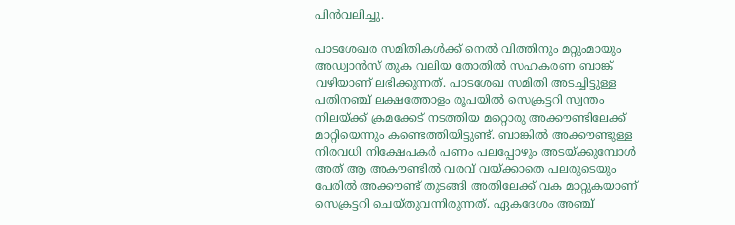പിൻവലിച്ചു.

പാടശേഖര സമിതികൾക്ക് നെൽ വിത്തിനും മറ്റുംമായും അഡ്വാൻസ് തുക വലിയ തോതിൽ സഹകരണ ബാങ്ക് വഴിയാണ് ലഭിക്കുന്നത്. പാടശേഖ സമിതി അടച്ചിട്ടുള്ള പതിനഞ്ച് ലക്ഷത്തോളം രൂപയിൽ സെക്രട്ടറി സ്വന്തം നിലയ്ക്ക് ക്രമക്കേട് നടത്തിയ മറ്റൊരു അക്കൗണ്ടിലേക്ക് മാറ്റിയെന്നും കണ്ടെത്തിയിട്ടുണ്ട്. ബാങ്കിൽ അക്കൗണ്ടുള്ള നിരവധി നിക്ഷേപകർ പണം പലപ്പോഴും അടയ്ക്കുമ്പോൾ അത് ആ അകൗണ്ടിൽ വരവ് വയ്ക്കാതെ പലരുടെയും പേരിൽ അക്കൗണ്ട് തുടങ്ങി അതിലേക്ക് വക മാറ്റുകയാണ് സെക്രട്ടറി ചെയ്തുവന്നിരുന്നത്. ഏകദേശം അഞ്ച്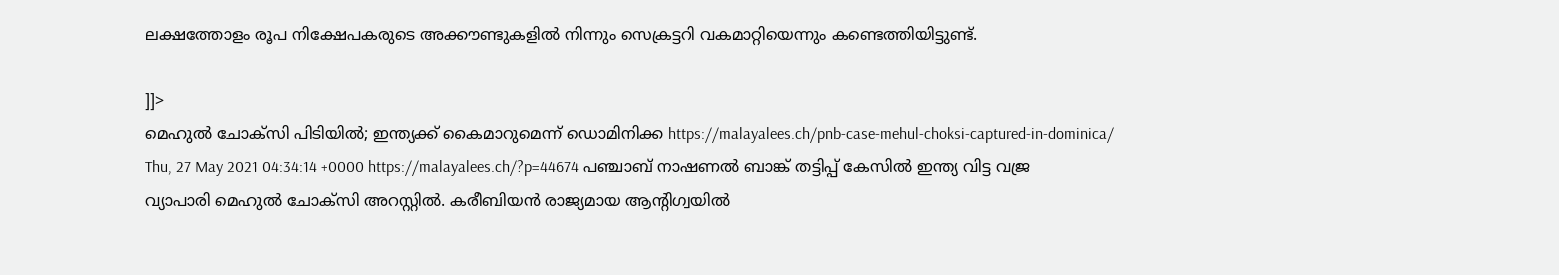ലക്ഷത്തോളം രൂപ നിക്ഷേപകരുടെ അക്കൗണ്ടുകളിൽ നിന്നും സെക്രട്ടറി വകമാറ്റിയെന്നും കണ്ടെത്തിയിട്ടുണ്ട്.

]]>
മെഹുല്‍ ചോക്‍സി പിടിയില്‍; ഇന്ത്യക്ക് കൈമാറുമെന്ന് ഡൊമിനിക്ക https://malayalees.ch/pnb-case-mehul-choksi-captured-in-dominica/ Thu, 27 May 2021 04:34:14 +0000 https://malayalees.ch/?p=44674 പഞ്ചാബ് നാഷണല്‍ ബാങ്ക് തട്ടിപ്പ് കേസില്‍ ഇന്ത്യ വിട്ട വജ്ര വ്യാപാരി മെഹുല്‍ ചോക്സി അറസ്റ്റില്‍. കരീബിയന്‍ രാജ്യമായ ആന്‍റിഗ്വയില്‍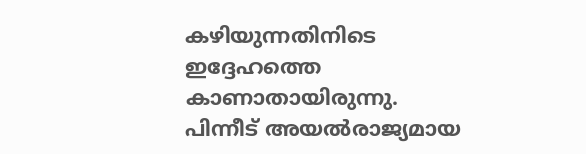കഴിയുന്നതിനിടെ ഇദ്ദേഹത്തെ കാണാതായിരുന്നു. പിന്നീട് അയല്‍രാജ്യമായ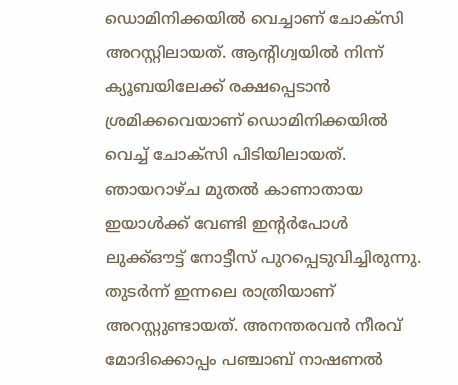ഡൊമിനിക്കയില്‍ വെച്ചാണ് ചോക്സി അറസ്റ്റിലായത്. ആന്‍റിഗ്വയില്‍ നിന്ന് ക്യൂബയിലേക്ക് രക്ഷപ്പെടാന്‍ ശ്രമിക്കവെയാണ് ഡൊമിനിക്കയില്‍ വെച്ച് ചോക്സി പിടിയിലായത്. ഞായറാഴ്ച മുതല്‍ കാണാതായ ഇയാള്‍ക്ക് വേണ്ടി ഇന്‍റര്‍പോള്‍ ലുക്ക്ഔട്ട് നോട്ടീസ് പുറപ്പെടുവിച്ചിരുന്നു. തുടര്‍ന്ന് ഇന്നലെ രാത്രിയാണ് അറസ്റ്റുണ്ടായത്. അനന്തരവന്‍ നീരവ് മോദിക്കൊപ്പം പഞ്ചാബ് നാഷണല്‍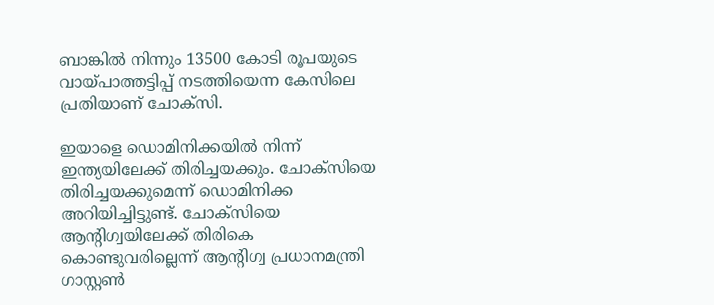ബാങ്കില്‍ നിന്നും 13500 കോടി രൂപയുടെ വായ്പാത്തട്ടിപ്പ് നടത്തിയെന്ന കേസിലെ പ്രതിയാണ് ചോക്സി.

ഇയാളെ ഡൊമിനിക്കയില്‍ നിന്ന് ഇന്ത്യയിലേക്ക് തിരിച്ചയക്കും. ചോക്സിയെ തിരിച്ചയക്കുമെന്ന് ഡൊമിനിക്ക അറിയിച്ചിട്ടുണ്ട്. ചോക്സിയെ ആന്‍റിഗ്വയിലേക്ക് തിരികെ കൊണ്ടുവരില്ലെന്ന് ആന്‍റിഗ്വ പ്രധാനമന്ത്രി ഗാസ്റ്റണ്‍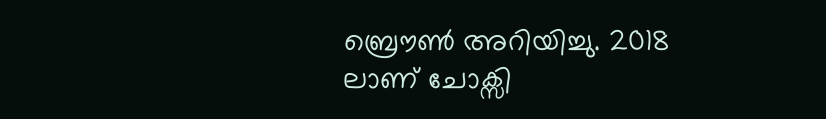ബ്രൌണ്‍ അറിയിച്ചു. 2018 ലാണ് ചോക്സി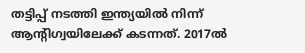തട്ടിപ്പ് നടത്തി ഇന്ത്യയില്‍ നിന്ന് ആന്‍റിഗ്വയിലേക്ക് കടന്നത്. 2017ല്‍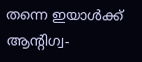തന്നെ ഇയാള്‍ക്ക് ആന്‍റിഗ്വ-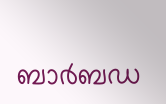ബാര്‍ബഡ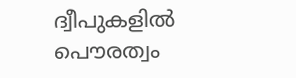ദ്വീപുകളില്‍ പൌരത്വം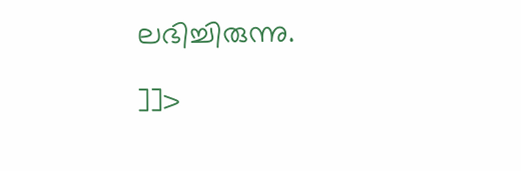ലഭിച്ചിരുന്നു.

]]>